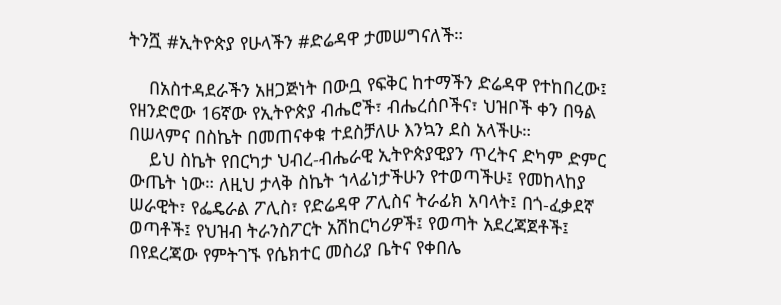ትንሿ #ኢትዮጵያ የሁላችን #ድሬዳዋ ታመሠግናለች።

    በአስተዳደራችን አዘጋጅነት በውቧ የፍቅር ከተማችን ድሬዳዋ የተከበረው፤ የዘንድሮው 16ኛው የኢትዮጵያ ብሔሮች፣ ብሔረሰቦችና፣ ህዝቦች ቀን በዓል በሠላምና በስኬት በመጠናቀቁ ተደስቻለሁ እንኳን ደስ አላችሁ።
    ይህ ስኬት የበርካታ ህብረ-ብሔራዊ ኢትዮጵያዊያን ጥረትና ድካም ድምር ውጤት ነው። ለዚህ ታላቅ ስኬት ኀላፊነታችሁን የተወጣችሁ፤ የመከላከያ ሠራዊት፣ የፌዴራል ፖሊስ፣ የድሬዳዋ ፖሊስና ትራፊክ አባላት፤ በጎ-ፈቃደኛ ወጣቶች፤ የህዝብ ትራንስፖርት አሽከርካሪዎች፤ የወጣት አደረጃጀቶች፤ በየደረጃው የምትገኙ የሴክተር መስሪያ ቤትና የቀበሌ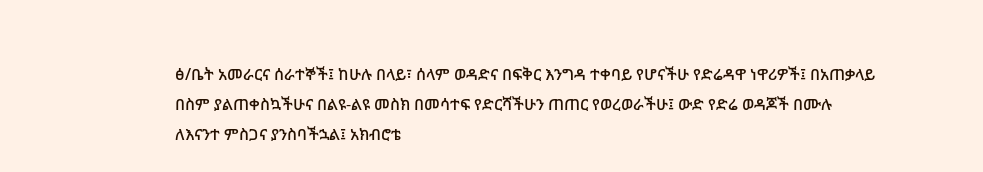ፅ/ቤት አመራርና ሰራተኞች፤ ከሁሉ በላይ፣ ሰላም ወዳድና በፍቅር እንግዳ ተቀባይ የሆናችሁ የድሬዳዋ ነዋሪዎች፤ በአጠቃላይ በስም ያልጠቀስኳችሁና በልዩ-ልዩ መስክ በመሳተፍ የድርሻችሁን ጠጠር የወረወራችሁ፤ ውድ የድሬ ወዳጆች በሙሉ ለእናንተ ምስጋና ያንስባችኋል፤ አክብሮቴ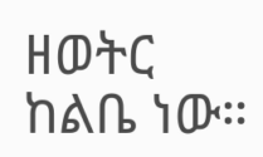ዘወትር ከልቤ ነው።